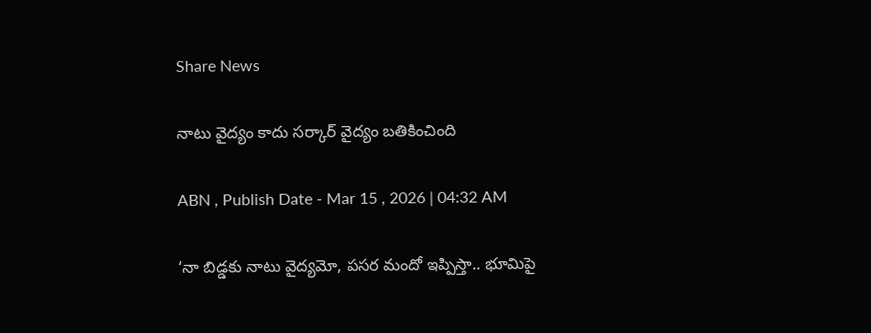Share News

నాటు వైద్యం కాదు సర్కార్‌ వైద్యం బతికించింది

ABN , Publish Date - Mar 15 , 2026 | 04:32 AM

‘నా బిడ్డకు నాటు వైద్యమో, పసర మందో ఇప్పిస్తా.. భూమిపై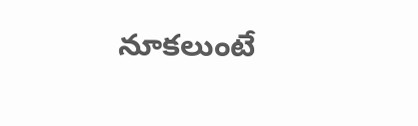నూకలుంటే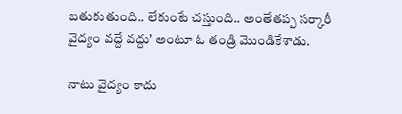బతుకుతుంది.. లేకుంటే చస్తుంది.. అంతేతప్ప సర్కారీ వైద్యం వద్దే వద్దు’ అంటూ ఓ తండ్రి మొండికేశాడు.

నాటు వైద్యం కాదు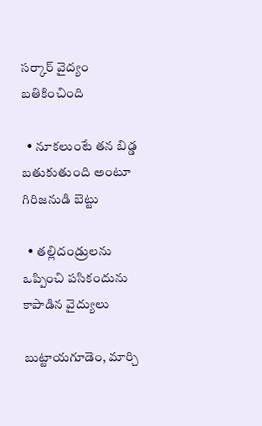సర్కార్‌ వైద్యం బతికించింది

  • నూకలుంటే తన బిడ్డ బతుకుతుంది అంటూ గిరిజనుడి బెట్టు

  • తల్లిదండ్రులను ఒప్పించి పసికందును కాపాడిన వైద్యులు

బుట్టాయగూడెం, మార్చి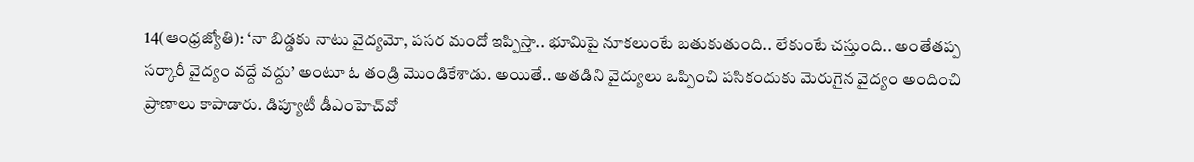14(ఆంధ్రజ్యోతి): ‘నా బిడ్డకు నాటు వైద్యమో, పసర మందో ఇప్పిస్తా.. భూమిపై నూకలుంటే బతుకుతుంది.. లేకుంటే చస్తుంది.. అంతేతప్ప సర్కారీ వైద్యం వద్దే వద్దు’ అంటూ ఓ తండ్రి మొండికేశాడు. అయితే.. అతడిని వైద్యులు ఒప్పించి పసికందుకు మెరుగైన వైద్యం అందించి ప్రాణాలు కాపాడారు. డిప్యూటీ డీఎంహెచ్‌వో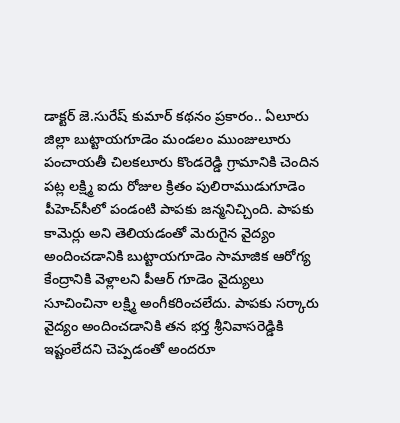డాక్టర్‌ జె.సురేష్ కుమార్‌ కథనం ప్రకారం.. ఏలూరు జిల్లా బుట్టాయగూడెం మండలం ముంజులూరు పంచాయతీ చిలకలూరు కొండరెడ్డి గ్రామానికి చెందిన పట్ల లక్ష్మి ఐదు రోజుల క్రితం పులిరాముడుగూడెం పీహెచ్‌సీలో పండంటి పాపకు జన్మనిచ్చింది. పాపకు కామెర్లు అని తెలియడంతో మెరుగైన వైద్యం అందించడానికి బుట్టాయగూడెం సామాజిక ఆరోగ్య కేంద్రానికి వెళ్లాలని పీఆర్‌ గూడెం వైద్యులు సూచించినా లక్ష్మి అంగీకరించలేదు. పాపకు సర్కారు వైద్యం అందించడానికి తన భర్త శ్రీనివాసరెడ్డికి ఇష్టంలేదని చెప్పడంతో అందరూ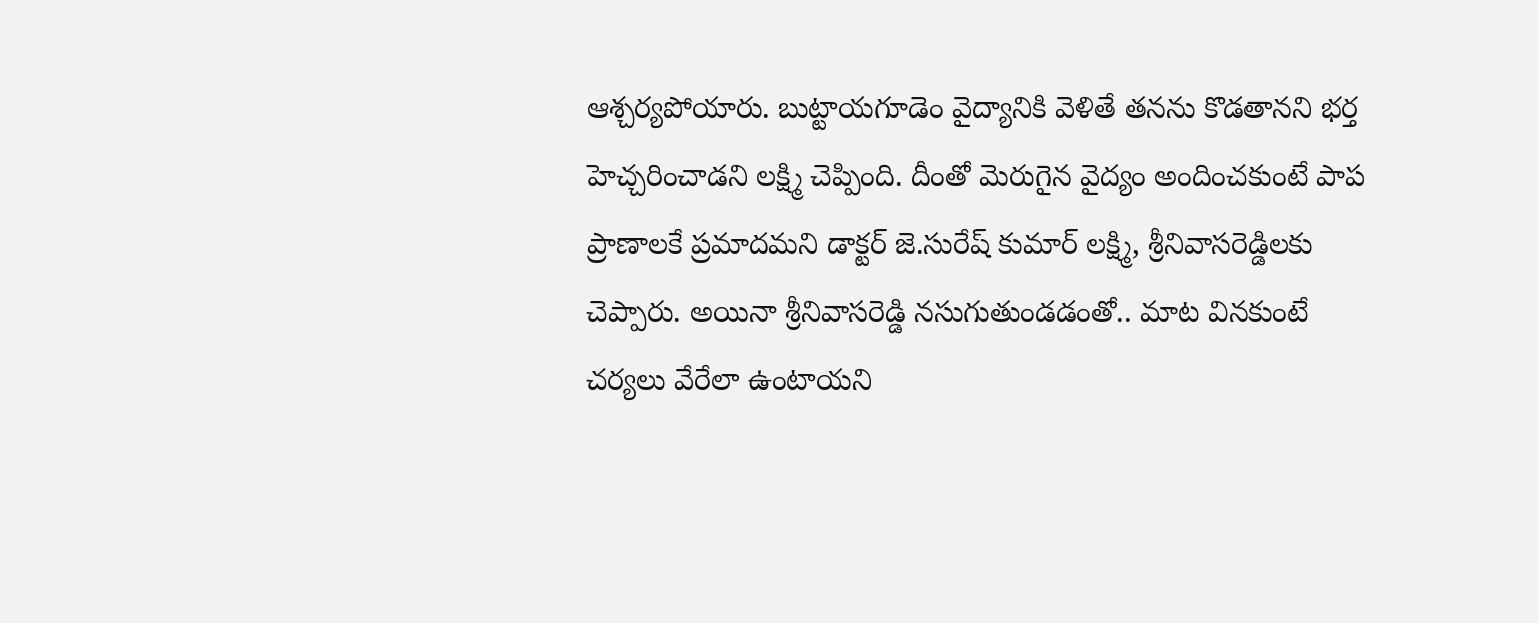ఆశ్చర్యపోయారు. బుట్టాయగూడెం వైద్యానికి వెళితే తనను కొడతానని భర్త హెచ్చరించాడని లక్ష్మి చెప్పింది. దీంతో మెరుగైన వైద్యం అందించకుంటే పాప ప్రాణాలకే ప్రమాదమని డాక్టర్‌ జె.సురేష్ కుమార్‌ లక్ష్మి, శ్రీనివాసరెడ్డిలకు చెప్పారు. అయినా శ్రీనివాసరెడ్డి నసుగుతుండడంతో.. మాట వినకుంటే చర్యలు వేరేలా ఉంటాయని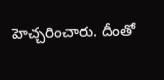హెచ్చరించారు. దీంతో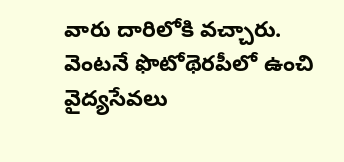వారు దారిలోకి వచ్చారు. వెంటనే ఫొటోథెరపీలో ఉంచి వైద్యసేవలు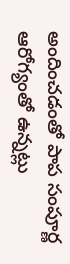అందించడంతో పాప సంపూర్ణ ఆరోగ్యంతో ఉన్నట్లు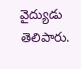వైద్యుడు తెలిపారు.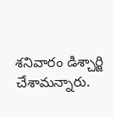శనివారం డిశ్చార్జి చేశామన్నారు.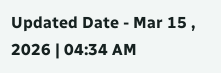Updated Date - Mar 15 , 2026 | 04:34 AM